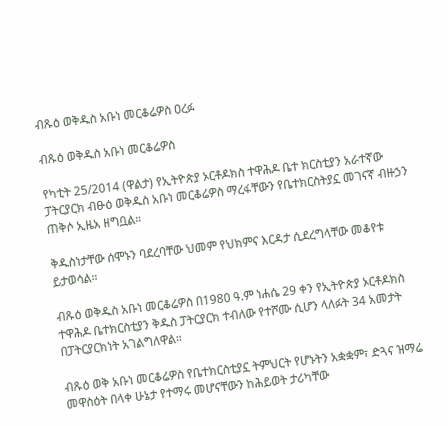ብጹዕ ወቅዱስ አቡነ መርቆሬዎስ ዐረፉ

ብጹዕ ወቅዱስ አቡነ መርቆሬዎስ

የካቲት 25/2014 (ዋልታ) የኢትዮጵያ ኦርቶዶክስ ተዋሕዶ ቤተ ክርስቲያን አራተኛው ፓትርያርክ ብፁዕ ወቅዱስ አቡነ መርቆሬዎስ ማረፋቸውን የቤተክርስትያኗ መገናኛ ብዙኃን ጠቅሶ ኢዜአ ዘግቧል።

ቅዱስነታቸው ሰሞኑን ባደረባቸው ህመም የህክምና እርዳታ ሲደረግላቸው መቆየቱ ይታወሳል።

ብጹዕ ወቅዱስ አቡነ መርቆሬዎስ በ1980 ዓ.ም ነሐሴ 29 ቀን የኢትዮጵያ ኦርቶዶክስ ተዋሕዶ ቤተክርስቲያን ቅዱስ ፓትርያርክ ተብለው የተሾሙ ሲሆን ላለፉት 34 አመታት በፓትርያርክነት አገልግለዋል።

ብጹዕ ወቅ አቡነ መርቆሬዎስ የቤተክርስቲያኗ ትምህርት የሆኑትን አቋቋም፣ ድጓና ዝማሬ መዋስዕት በላቀ ሁኔታ የተማሩ መሆናቸውን ከሕይወት ታሪካቸው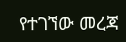የተገኘው መረጃ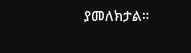ያመለክታል።